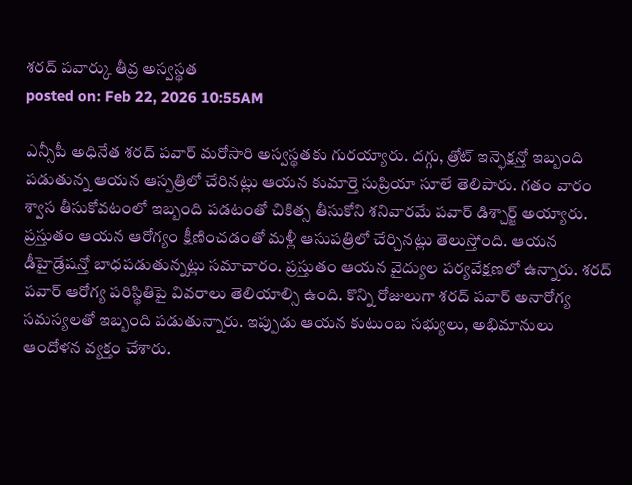శరద్ పవార్కు తీవ్ర అస్వస్థత
posted on: Feb 22, 2026 10:55AM

ఎన్సీపీ అధినేత శరద్ పవార్ మరోసారి అస్వస్థతకు గురయ్యారు. దగ్గు, త్రోట్ ఇన్ఫెక్షన్తో ఇబ్బంది పడుతున్న ఆయన ఆస్పత్రిలో చేరినట్లు ఆయన కుమార్తె సుప్రియా సూలే తెలిపారు. గతం వారం శ్వాస తీసుకోవటంలో ఇబ్బంది పడటంతో చికిత్స తీసుకోని శనివారమే పవార్ డిశ్చార్జ్ అయ్యారు.
ప్రస్తుతం ఆయన ఆరోగ్యం క్షీణించడంతో మళ్లీ ఆసుపత్రిలో చేర్చినట్లు తెలుస్తోంది. ఆయన డీహైడ్రేషన్తో బాధపడుతున్నట్లు సమాచారం. ప్రస్తుతం ఆయన వైద్యుల పర్యవేక్షణలో ఉన్నారు. శరద్ పవార్ ఆరోగ్య పరిస్థితిపై వివరాలు తెలియాల్సి ఉంది. కొన్ని రోజులుగా శరద్ పవార్ అనారోగ్య సమస్యలతో ఇబ్బంది పడుతున్నారు. ఇప్పుడు ఆయన కుటుంబ సభ్యులు, అభిమానులు ఆందోళన వ్యక్తం చేశారు.